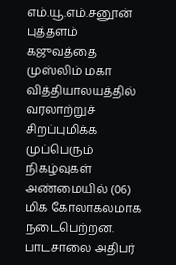எம்.யூ.எம்.சனூன்
புத்தளம் கஜுவத்தை முஸ்லிம் மகா வித்தியாலயத்தில் வரலாற்றுச் சிறப்புமிக்க முப்பெரும் நிகழ்வுகள் அண்மையில் (06) மிக கோலாகலமாக நடைபெற்றன.
பாடசாலை அதிபர்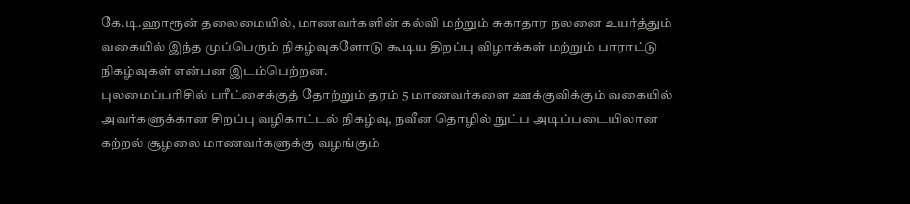கே.டி.ஹாரூன் தலைமையில், மாணவர்களின் கல்வி மற்றும் சுகாதார நலனை உயர்த்தும் வகையில் இந்த முப்பெரும் நிகழ்வுகளோடு கூடிய திறப்பு விழாக்கள் மற்றும் பாராட்டு நிகழ்வுகள் என்பன இடம்பெற்றன.
புலமைப்பரிசில் பரீட்சைக்குத் தோற்றும் தரம் 5 மாணவர்களை ஊக்குவிக்கும் வகையில் அவர்களுக்கான சிறப்பு வழிகாட்டல் நிகழ்வு, நவீன தொழில் நுட்ப அடிப்படையிலான கற்றல் சூழலை மாணவர்களுக்கு வழங்கும்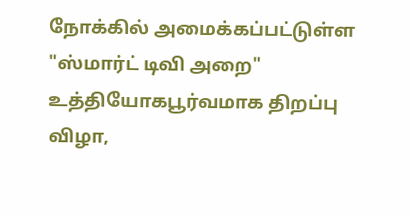நோக்கில் அமைக்கப்பட்டுள்ள "ஸ்மார்ட் டிவி அறை" உத்தியோகபூர்வமாக திறப்பு விழா,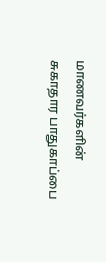மாணவர்களின் சுகாதார பாதுகாப்பை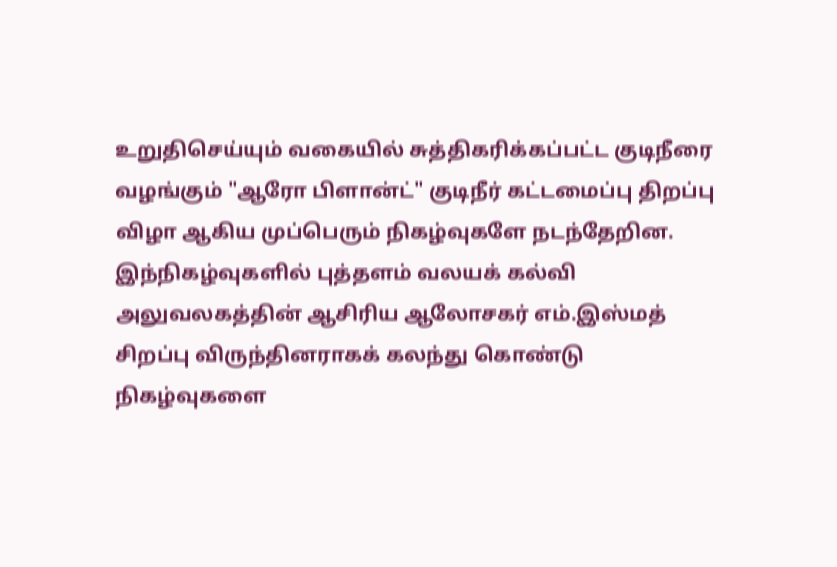உறுதிசெய்யும் வகையில் சுத்திகரிக்கப்பட்ட குடிநீரை வழங்கும் "ஆரோ பிளான்ட்" குடிநீர் கட்டமைப்பு திறப்பு விழா ஆகிய முப்பெரும் நிகழ்வுகளே நடந்தேறின.
இந்நிகழ்வுகளில் புத்தளம் வலயக் கல்வி அலுவலகத்தின் ஆசிரிய ஆலோசகர் எம்.இஸ்மத் சிறப்பு விருந்தினராகக் கலந்து கொண்டு நிகழ்வுகளை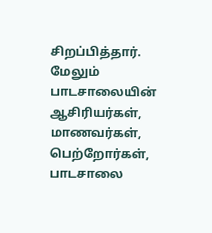சிறப்பித்தார்.
மேலும் பாடசாலையின் ஆசிரியர்கள், மாணவர்கள், பெற்றோர்கள், பாடசாலை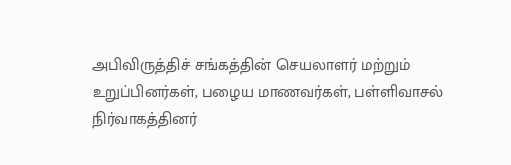அபிவிருத்திச் சங்கத்தின் செயலாளர் மற்றும் உறுப்பினர்கள், பழைய மாணவர்கள், பள்ளிவாசல் நிர்வாகத்தினர்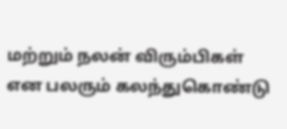மற்றும் நலன் விரும்பிகள் என பலரும் கலந்துகொண்டு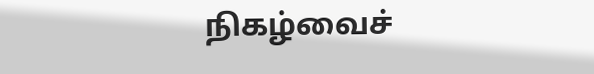நிகழ்வைச்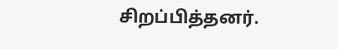சிறப்பித்தனர்.